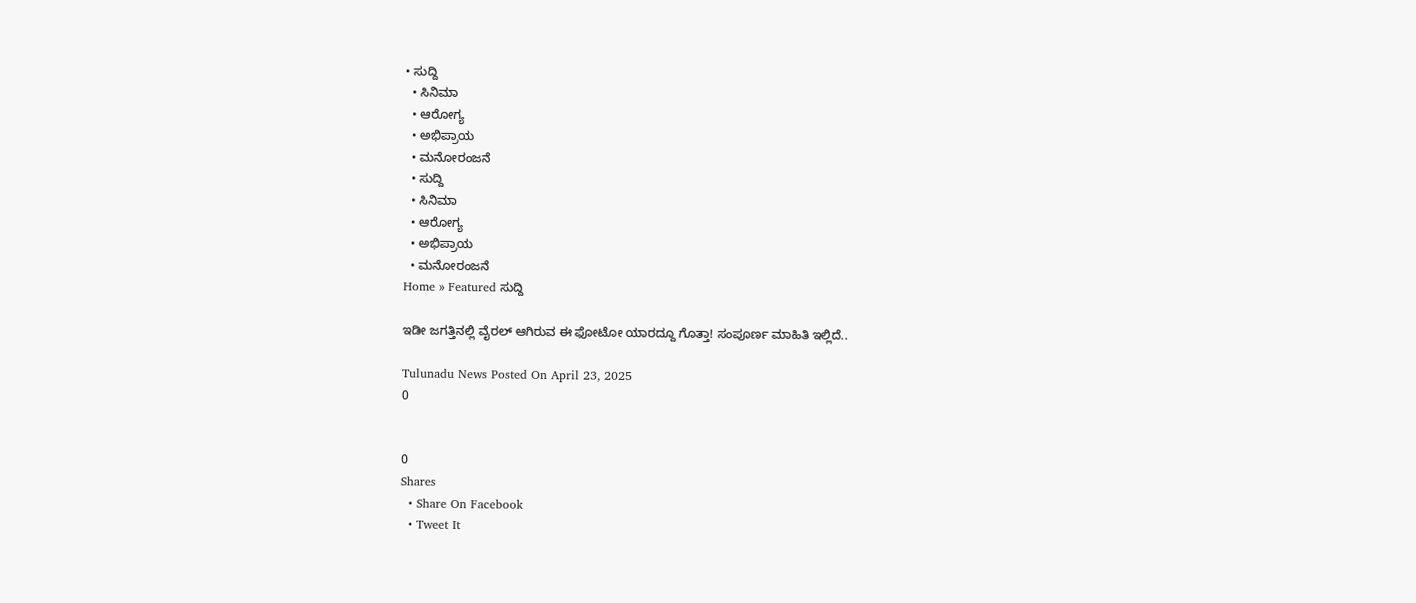• ಸುದ್ದಿ
  • ಸಿನಿಮಾ
  • ಆರೋಗ್ಯ
  • ಅಭಿಪ್ರಾಯ
  • ಮನೋರಂಜನೆ
  • ಸುದ್ದಿ
  • ಸಿನಿಮಾ
  • ಆರೋಗ್ಯ
  • ಅಭಿಪ್ರಾಯ
  • ಮನೋರಂಜನೆ
Home » Featured ಸುದ್ದಿ

ಇಡೀ ಜಗತ್ತಿನಲ್ಲಿ ವೈರಲ್ ಆಗಿರುವ ಈ ಫೋಟೋ ಯಾರದ್ದೂ ಗೊತ್ತಾ! ಸಂಪೂರ್ಣ ಮಾಹಿತಿ ಇಲ್ಲಿದೆ..

Tulunadu News Posted On April 23, 2025
0


0
Shares
  • Share On Facebook
  • Tweet It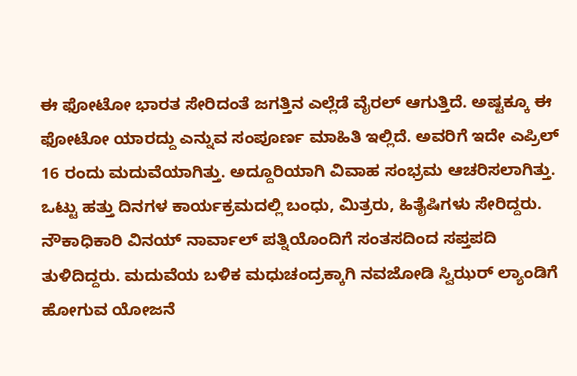ಈ ಫೋಟೋ ಭಾರತ ಸೇರಿದಂತೆ ಜಗತ್ತಿನ ಎಲ್ಲೆಡೆ ವೈರಲ್ ಆಗುತ್ತಿದೆ. ಅಷ್ಟಕ್ಕೂ ಈ ಫೋಟೋ ಯಾರದ್ದು ಎನ್ನುವ ಸಂಪೂರ್ಣ ಮಾಹಿತಿ ಇಲ್ಲಿದೆ. ಅವರಿಗೆ ಇದೇ ಎಪ್ರಿಲ್ 16 ರಂದು ಮದುವೆಯಾಗಿತ್ತು. ಅದ್ದೂರಿಯಾಗಿ ವಿವಾಹ ಸಂಭ್ರಮ ಆಚರಿಸಲಾಗಿತ್ತು. ಒಟ್ಟು ಹತ್ತು ದಿನಗಳ ಕಾರ್ಯಕ್ರಮದಲ್ಲಿ ಬಂಧು, ಮಿತ್ರರು, ಹಿತೈಷಿಗಳು ಸೇರಿದ್ದರು. ನೌಕಾಧಿಕಾರಿ ವಿನಯ್ ನಾರ್ವಾಲ್ ಪತ್ನಿಯೊಂದಿಗೆ ಸಂತಸದಿಂದ ಸಪ್ತಪದಿ ತುಳಿದಿದ್ದರು. ಮದುವೆಯ ಬಳಿಕ ಮಧುಚಂದ್ರಕ್ಕಾಗಿ ನವಜೋಡಿ ಸ್ವಿಝರ್ ಲ್ಯಾಂಡಿಗೆ ಹೋಗುವ ಯೋಜನೆ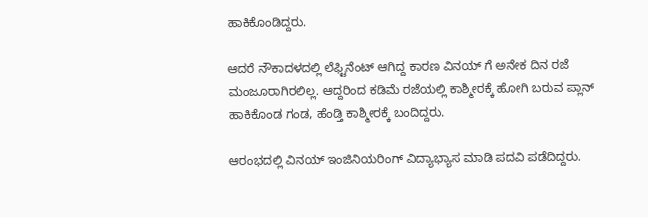ಹಾಕಿಕೊಂಡಿದ್ದರು.

ಆದರೆ ನೌಕಾದಳದಲ್ಲಿ ಲೆಫ್ಟಿನೆಂಟ್ ಆಗಿದ್ದ ಕಾರಣ ವಿನಯ್ ಗೆ ಅನೇಕ ದಿನ ರಜೆ ಮಂಜೂರಾಗಿರಲಿಲ್ಲ. ಆದ್ದರಿಂದ ಕಡಿಮೆ ರಜೆಯಲ್ಲಿ ಕಾಶ್ಮೀರಕ್ಕೆ ಹೋಗಿ ಬರುವ ಪ್ಲಾನ್ ಹಾಕಿಕೊಂಡ ಗಂಡ, ಹೆಂಡ್ತಿ ಕಾಶ್ಮೀರಕ್ಕೆ ಬಂದಿದ್ದರು.

ಆರಂಭದಲ್ಲಿ ವಿನಯ್ ಇಂಜಿನಿಯರಿಂಗ್ ವಿದ್ಯಾಭ್ಯಾಸ ಮಾಡಿ ಪದವಿ ಪಡೆದಿದ್ದರು.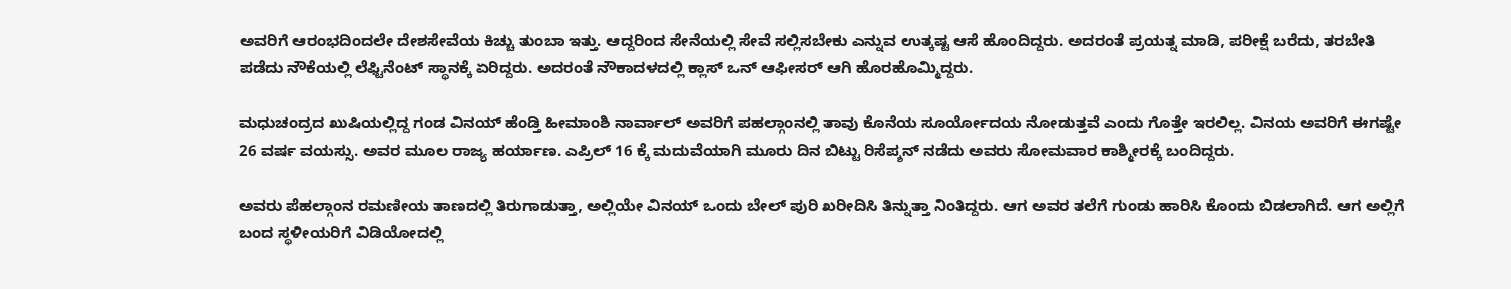ಅವರಿಗೆ ಆರಂಭದಿಂದಲೇ ದೇಶಸೇವೆಯ ಕಿಚ್ಚು ತುಂಬಾ ಇತ್ತು. ಆದ್ದರಿಂದ ಸೇನೆಯಲ್ಲಿ ಸೇವೆ ಸಲ್ಲಿಸಬೇಕು ಎನ್ನುವ ಉತ್ಕಷ್ಟ ಆಸೆ ಹೊಂದಿದ್ದರು. ಅದರಂತೆ ಪ್ರಯತ್ನ ಮಾಡಿ, ಪರೀಕ್ಷೆ ಬರೆದು, ತರಬೇತಿ ಪಡೆದು ನೌಕೆಯಲ್ಲಿ ಲೆಫ್ಟಿನೆಂಟ್ ಸ್ಥಾನಕ್ಕೆ ಏರಿದ್ದರು. ಅದರಂತೆ ನೌಕಾದಳದಲ್ಲಿ ಕ್ಲಾಸ್ ಒನ್ ಆಫೀಸರ್ ಆಗಿ ಹೊರಹೊಮ್ಮಿದ್ದರು.

ಮಧುಚಂದ್ರದ ಖುಷಿಯಲ್ಲಿದ್ದ ಗಂಡ ವಿನಯ್ ಹೆಂಡ್ತಿ ಹೀಮಾಂಶಿ ನಾರ್ವಾಲ್ ಅವರಿಗೆ ಪಹಲ್ಗಾಂನಲ್ಲಿ ತಾವು ಕೊನೆಯ ಸೂರ್ಯೋದಯ ನೋಡುತ್ತವೆ ಎಂದು ಗೊತ್ತೇ ಇರಲಿಲ್ಲ. ವಿನಯ ಅವರಿಗೆ ಈಗಷ್ಟೇ 26 ವರ್ಷ ವಯಸ್ಸು. ಅವರ ಮೂಲ ರಾಜ್ಯ ಹರ್ಯಾಣ. ಎಪ್ರಿಲ್ 16 ಕ್ಕೆ ಮದುವೆಯಾಗಿ ಮೂರು ದಿನ ಬಿಟ್ಟು ರಿಸೆಪ್ಶನ್ ನಡೆದು ಅವರು ಸೋಮವಾರ ಕಾಶ್ಮೀರಕ್ಕೆ ಬಂದಿದ್ದರು.

ಅವರು ಪೆಹಲ್ಗಾಂನ ರಮಣೀಯ ತಾಣದಲ್ಲಿ ತಿರುಗಾಡುತ್ತಾ, ಅಲ್ಲಿಯೇ ವಿನಯ್ ಒಂದು ಬೇಲ್ ಪುರಿ ಖರೀದಿಸಿ ತಿನ್ನುತ್ತಾ ನಿಂತಿದ್ದರು. ಆಗ ಅವರ ತಲೆಗೆ ಗುಂಡು ಹಾರಿಸಿ ಕೊಂದು ಬಿಡಲಾಗಿದೆ. ಆಗ ಅಲ್ಲಿಗೆ ಬಂದ ಸ್ಥಳೀಯರಿಗೆ ವಿಡಿಯೋದಲ್ಲಿ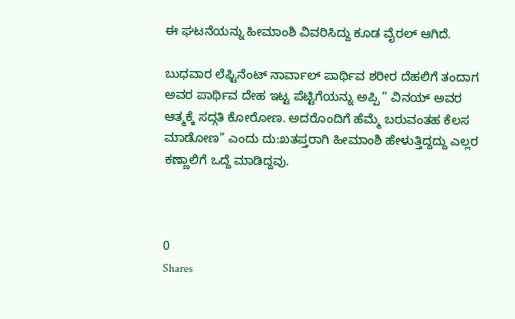ಈ ಘಟನೆಯನ್ನು ಹೀಮಾಂಶಿ ವಿವರಿಸಿದ್ದು ಕೂಡ ವೈರಲ್ ಆಗಿದೆ.

ಬುಧವಾರ ಲೆಫ್ಟಿನೆಂಟ್ ನಾರ್ವಾಲ್ ಪಾರ್ಥಿವ ಶರೀರ ದೆಹಲಿಗೆ ತಂದಾಗ ಅವರ ಪಾರ್ಥಿವ ದೇಹ ಇಟ್ಟ ಪೆಟ್ಟಿಗೆಯನ್ನು ಅಪ್ಪಿ ” ವಿನಯ್ ಅವರ ಆತ್ಮಕ್ಕೆ ಸದ್ಗತಿ ಕೋರೋಣ. ಅದರೊಂದಿಗೆ ಹೆಮ್ಮೆ ಬರುವಂತಹ ಕೆಲಸ ಮಾಡೋಣ” ಎಂದು ದು:ಖತಪ್ತರಾಗಿ ಹೀಮಾಂಶಿ ಹೇಳುತ್ತಿದ್ದದ್ದು ಎಲ್ಲರ ಕಣ್ಣಾಲಿಗೆ ಒದ್ದೆ ಮಾಡಿದ್ದವು.



0
Shares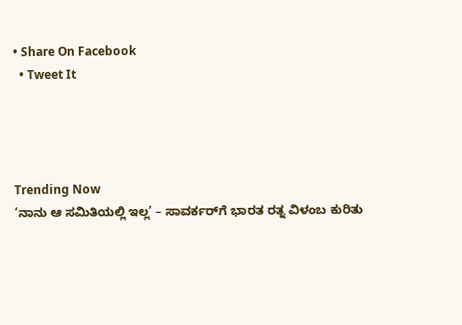• Share On Facebook
  • Tweet It




Trending Now
‘ನಾನು ಆ ಸಮಿತಿಯಲ್ಲಿ ಇಲ್ಲ’ – ಸಾವರ್ಕರ್‌ಗೆ ಭಾರತ ರತ್ನ ವಿಳಂಬ ಕುರಿತು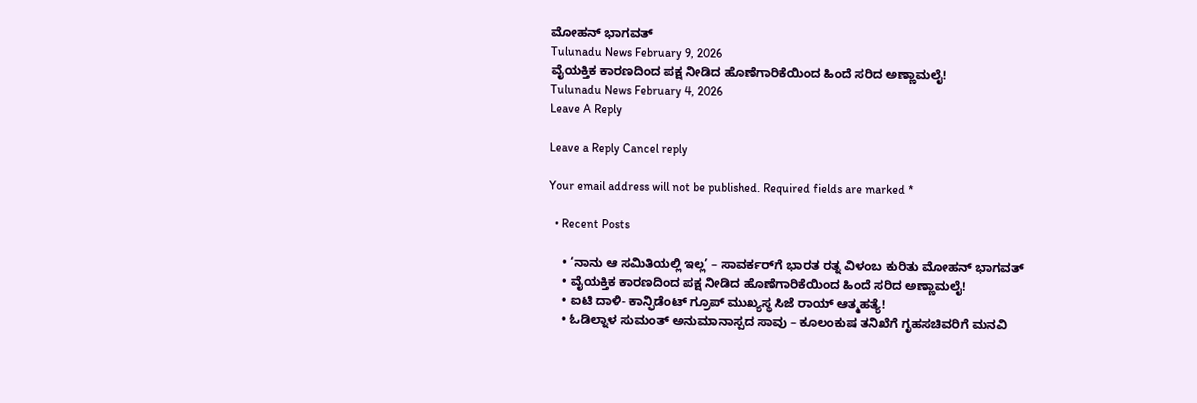ಮೋಹನ್ ಭಾಗವತ್
Tulunadu News February 9, 2026
ವೈಯಕ್ತಿಕ ಕಾರಣದಿಂದ ಪಕ್ಷ ನೀಡಿದ ಹೊಣೆಗಾರಿಕೆಯಿಂದ ಹಿಂದೆ ಸರಿದ ಅಣ್ಣಾಮಲೈ!
Tulunadu News February 4, 2026
Leave A Reply

Leave a Reply Cancel reply

Your email address will not be published. Required fields are marked *

  • Recent Posts

    • ‘ನಾನು ಆ ಸಮಿತಿಯಲ್ಲಿ ಇಲ್ಲ’ – ಸಾವರ್ಕರ್‌ಗೆ ಭಾರತ ರತ್ನ ವಿಳಂಬ ಕುರಿತು ಮೋಹನ್ ಭಾಗವತ್
    • ವೈಯಕ್ತಿಕ ಕಾರಣದಿಂದ ಪಕ್ಷ ನೀಡಿದ ಹೊಣೆಗಾರಿಕೆಯಿಂದ ಹಿಂದೆ ಸರಿದ ಅಣ್ಣಾಮಲೈ!
    • ಐಟಿ ದಾಳಿ- ಕಾನ್ಫಿಡೆಂಟ್ ಗ್ರೂಪ್ ಮುಖ್ಯಸ್ಥ ಸಿಜೆ ರಾಯ್ ಆತ್ಮಹತ್ಯೆ!
    • ಓಡಿಲ್ನಾಳ ಸುಮಂತ್ ಅನುಮಾನಾಸ್ಪದ ಸಾವು – ಕೂಲಂಕುಷ ತನಿಖೆಗೆ ಗೃಹಸಚಿವರಿಗೆ ಮನವಿ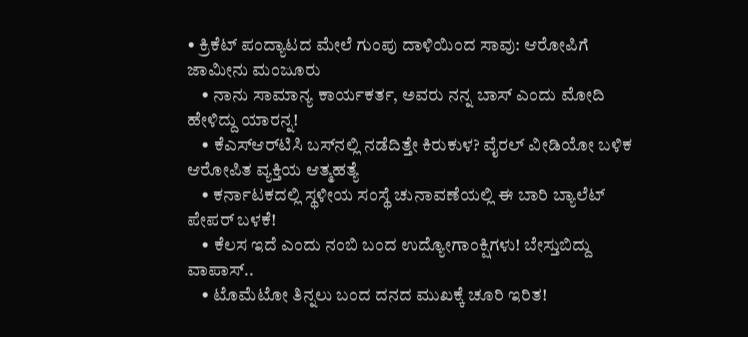• ಕ್ರಿಕೆಟ್ ಪಂದ್ಯಾಟದ ಮೇಲೆ ಗುಂಪು ದಾಳಿಯಿಂದ ಸಾವು: ಆರೋಪಿಗೆ ಜಾಮೀನು ಮಂಜೂರು
    • ನಾನು ಸಾಮಾನ್ಯ ಕಾರ್ಯಕರ್ತ, ಅವರು ನನ್ನ ಬಾಸ್ ಎಂದು ಮೋದಿ ಹೇಳಿದ್ದು ಯಾರನ್ನ!
    • ಕೆಎಸ್‌ಆರ್‌ಟಿಸಿ ಬಸ್‌ನಲ್ಲಿ ನಡೆದಿತ್ತೇ ಕಿರುಕುಳ? ವೈರಲ್ ವೀಡಿಯೋ ಬಳಿಕ ಆರೋಪಿತ ವ್ಯಕ್ತಿಯ ಆತ್ಮಹತ್ಯೆ
    • ಕರ್ನಾಟಕದಲ್ಲಿ ಸ್ಥಳೀಯ ಸಂಸ್ಥೆ ಚುನಾವಣೆಯಲ್ಲಿ ಈ ಬಾರಿ ಬ್ಯಾಲೆಟ್ ಪೇಪರ್ ಬಳಕೆ!
    • ಕೆಲಸ ಇದೆ ಎಂದು ನಂಬಿ ಬಂದ ಉದ್ಯೋಗಾಂಕ್ಷಿಗಳು! ಬೇಸ್ತುಬಿದ್ದು ವಾಪಾಸ್..
    • ಟೊಮೆಟೋ ತಿನ್ನಲು ಬಂದ ದನದ ಮುಖಕ್ಕೆ ಚೂರಿ ಇರಿತ!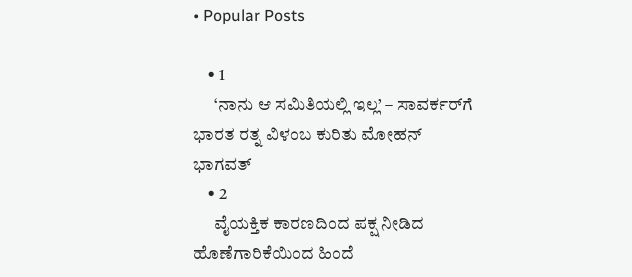• Popular Posts

    • 1
      ‘ನಾನು ಆ ಸಮಿತಿಯಲ್ಲಿ ಇಲ್ಲ’ – ಸಾವರ್ಕರ್‌ಗೆ ಭಾರತ ರತ್ನ ವಿಳಂಬ ಕುರಿತು ಮೋಹನ್ ಭಾಗವತ್
    • 2
      ವೈಯಕ್ತಿಕ ಕಾರಣದಿಂದ ಪಕ್ಷ ನೀಡಿದ ಹೊಣೆಗಾರಿಕೆಯಿಂದ ಹಿಂದೆ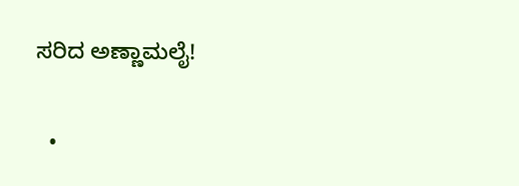ಸರಿದ ಅಣ್ಣಾಮಲೈ!

  •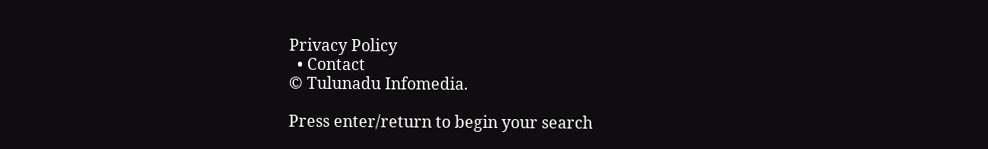Privacy Policy
  • Contact
© Tulunadu Infomedia.

Press enter/return to begin your search